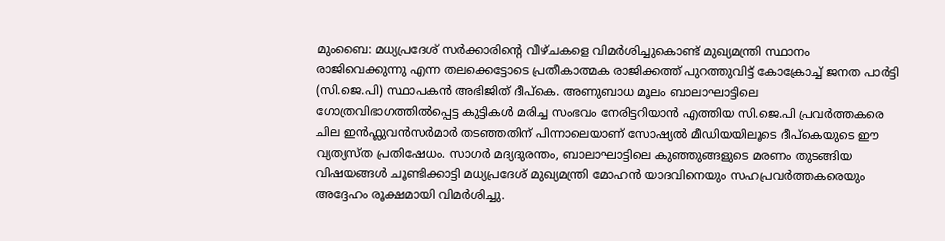മുംബൈ: മധ്യപ്രദേശ് സർക്കാരിന്റെ വീഴ്ചകളെ വിമർശിച്ചുകൊണ്ട് മുഖ്യമന്ത്രി സ്ഥാനം രാജിവെക്കുന്നു എന്ന തലക്കെട്ടോടെ പ്രതീകാത്മക രാജിക്കത്ത് പുറത്തുവിട്ട് കോക്രോച്ച് ജനത പാർട്ടി (സി.ജെ.പി) സ്ഥാപകൻ അഭിജിത് ദീപ്കെ. അണുബാധ മൂലം ബാലാഘാട്ടിലെ ഗോത്രവിഭാഗത്തിൽപ്പെട്ട കുട്ടികൾ മരിച്ച സംഭവം നേരിട്ടറിയാൻ എത്തിയ സി.ജെ.പി പ്രവർത്തകരെ ചില ഇൻഫ്ലുവൻസർമാർ തടഞ്ഞതിന് പിന്നാലെയാണ് സോഷ്യൽ മീഡിയയിലൂടെ ദീപ്കെയുടെ ഈ വ്യത്യസ്ത പ്രതിഷേധം. സാഗർ മദ്യദുരന്തം, ബാലാഘാട്ടിലെ കുഞ്ഞുങ്ങളുടെ മരണം തുടങ്ങിയ വിഷയങ്ങൾ ചൂണ്ടിക്കാട്ടി മധ്യപ്രദേശ് മുഖ്യമന്ത്രി മോഹൻ യാദവിനെയും സഹപ്രവർത്തകരെയും അദ്ദേഹം രൂക്ഷമായി വിമർശിച്ചു.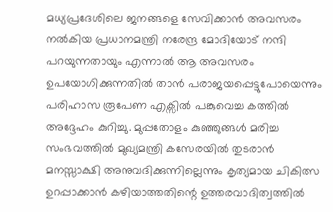മധ്യപ്രദേശിലെ ജനങ്ങളെ സേവിക്കാൻ അവസരം നൽകിയ പ്രധാനമന്ത്രി നരേന്ദ്ര മോദിയോട് നന്ദി പറയുന്നതായും എന്നാൽ ആ അവസരം ഉപയോഗിക്കുന്നതിൽ താൻ പരാജയപ്പെട്ടുപോയെന്നും പരിഹാസ രൂപേണ എക്സിൽ പങ്കുവെച്ച കത്തിൽ അദ്ദേഹം കുറിച്ചു. മുപ്പതോളം കുഞ്ഞുങ്ങൾ മരിച്ച സംഭവത്തിൽ മുഖ്യമന്ത്രി കസേരയിൽ തുടരാൻ മനസ്സാക്ഷി അനുവദിക്കുന്നില്ലെന്നും കൃത്യമായ ചികിത്സ ഉറപ്പാക്കാൻ കഴിയാത്തതിന്റെ ഉത്തരവാദിത്വത്തിൽ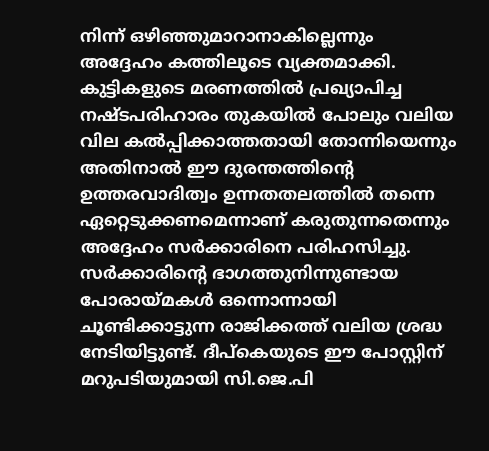നിന്ന് ഒഴിഞ്ഞുമാറാനാകില്ലെന്നും അദ്ദേഹം കത്തിലൂടെ വ്യക്തമാക്കി.
കുട്ടികളുടെ മരണത്തിൽ പ്രഖ്യാപിച്ച നഷ്ടപരിഹാരം തുകയിൽ പോലും വലിയ വില കൽപ്പിക്കാത്തതായി തോന്നിയെന്നും അതിനാൽ ഈ ദുരന്തത്തിന്റെ ഉത്തരവാദിത്വം ഉന്നതതലത്തിൽ തന്നെ ഏറ്റെടുക്കണമെന്നാണ് കരുതുന്നതെന്നും അദ്ദേഹം സർക്കാരിനെ പരിഹസിച്ചു. സർക്കാരിന്റെ ഭാഗത്തുനിന്നുണ്ടായ പോരായ്മകൾ ഒന്നൊന്നായി ചൂണ്ടിക്കാട്ടുന്ന രാജിക്കത്ത് വലിയ ശ്രദ്ധ നേടിയിട്ടുണ്ട്. ദീപ്കെയുടെ ഈ പോസ്റ്റിന് മറുപടിയുമായി സി.ജെ.പി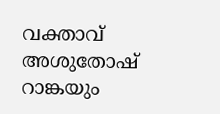വക്താവ് അശുതോഷ് റാങ്കയും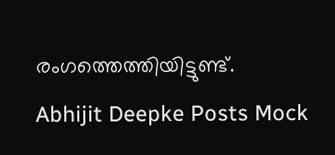രംഗത്തെത്തിയിട്ടുണ്ട്.
Abhijit Deepke Posts Mock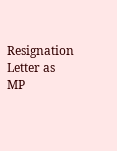Resignation Letter as MP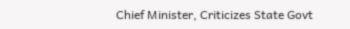Chief Minister, Criticizes State Govt